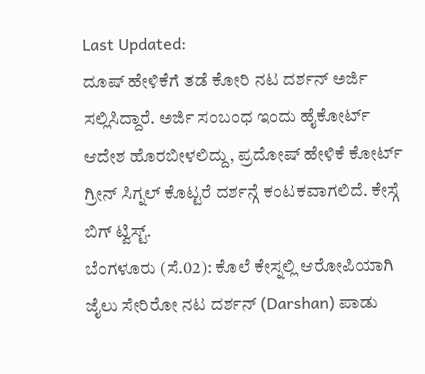Last Updated:
ದೂಷ್ ಹೇಳಿಕೆಗೆ ತಡೆ ಕೋರಿ ನಟ ದರ್ಶನ್ ಅರ್ಜಿ ಸಲ್ಲಿಸಿದ್ದಾರೆ. ಅರ್ಜಿ ಸಂಬಂಧ ಇಂದು ಹೈಕೋರ್ಟ್ ಆದೇಶ ಹೊರಬೀಳಲಿದ್ದು, ಪ್ರದೋಷ್ ಹೇಳಿಕೆ ಕೋರ್ಟ್ ಗ್ರೀನ್ ಸಿಗ್ನಲ್ ಕೊಟ್ಟರೆ ದರ್ಶನ್ಗೆ ಕಂಟಕವಾಗಲಿದೆ. ಕೇಸ್ಗೆ ಬಿಗ್ ಟ್ವಿಸ್ಟ್.
ಬೆಂಗಳೂರು (ಸೆ.02): ಕೊಲೆ ಕೇಸ್ನಲ್ಲಿ ಆರೋಪಿಯಾಗಿ ಜೈಲು ಸೇರಿರೋ ನಟ ದರ್ಶನ್ (Darshan) ಪಾಡು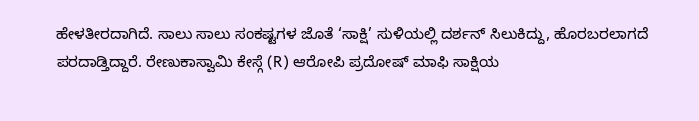ಹೇಳತೀರದಾಗಿದೆ. ಸಾಲು ಸಾಲು ಸಂಕಷ್ಟಗಳ ಜೊತೆ ‘ಸಾಕ್ಷಿ’ ಸುಳಿಯಲ್ಲಿ ದರ್ಶನ್ ಸಿಲುಕಿದ್ದು, ಹೊರಬರಲಾಗದೆ ಪರದಾಡ್ತಿದ್ದಾರೆ. ರೇಣುಕಾಸ್ವಾಮಿ ಕೇಸ್ಗೆ (R) ಆರೋಪಿ ಪ್ರದೋಷ್ ಮಾಫಿ ಸಾಕ್ಷಿಯ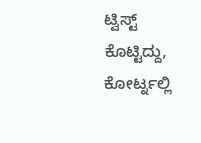ಟ್ವಿಸ್ಟ್ ಕೊಟ್ಟಿದ್ದು, ಕೋರ್ಟ್ನಲ್ಲಿ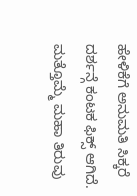ಹೇಳಿಕೆಗೆ ಅನುಮತಿ ಸಿಕ್ಕರೆ ದರ್ಶನ್ಗೆ ಕಂಟಕ ಫಿಕ್ಸ್ ಆಗಿದೆ. ಮತ್ತೊಮ್ಮೆ ಮಹಾ ತಿರುವು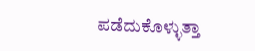ಪಡೆದುಕೊಳ್ಳುತ್ತಾ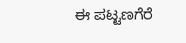ಈ ಪಟ್ಟಣಗೆರೆ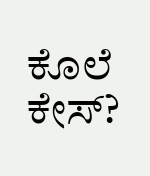ಕೊಲೆ ಕೇಸ್?